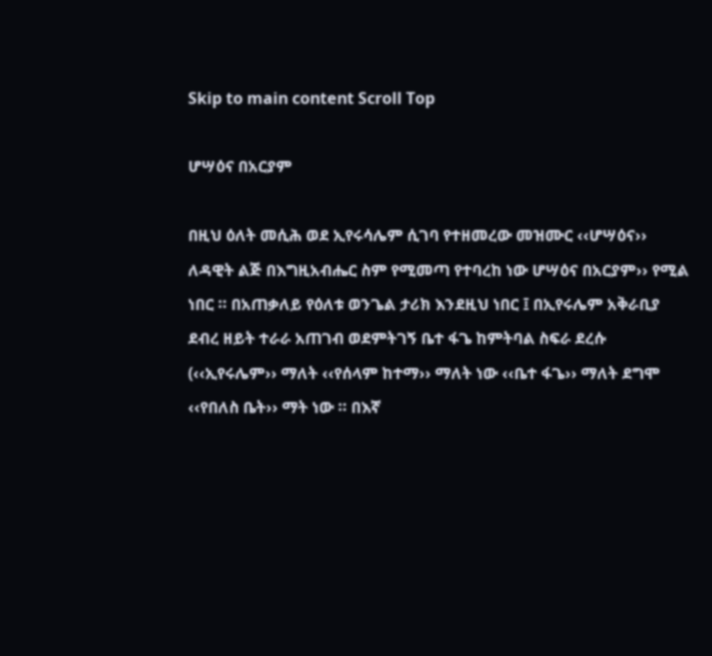Skip to main content Scroll Top

ሆሣዕና በአርያም

በዚህ ዕለት መሲሕ ወደ ኢየሩሳሌም ሲገባ የተዘመረው መዝሙር ‹‹ሆሣዕና›› ለዳዊት ልጅ በእግዚአብሔር ስም የሚመጣ የተባረከ ነው ሆሣዕና በአርያም›› የሚል ነበር ። በአጠቃለይ የዕለቱ ወንጌል ታሪክ እንደዚህ ነበር ፤ በኢየሩሌም አቅራቢያ ደብረ ዘይት ተራራ አጠገብ ወደምትገኝ ቤተ ፋጌ ከምትባል ስፍራ ደረሱ (‹‹ኢየሩሌም›› ማለት ‹‹የሰላም ከተማ›› ማለት ነው ‹‹ቤተ ፋጌ›› ማለት ደግሞ ‹‹የበለስ ቤት›› ማት ነው ። በእኛ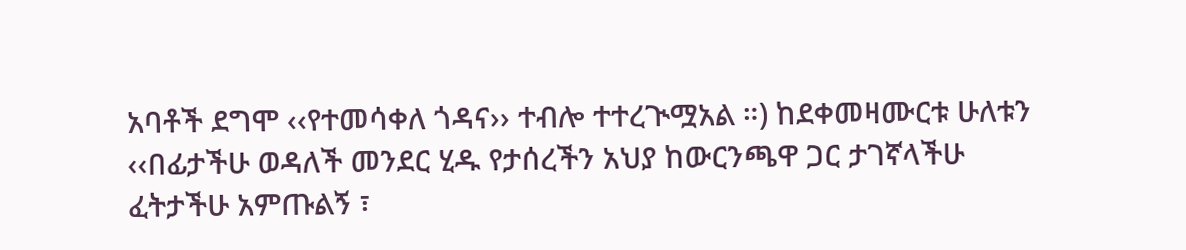አባቶች ደግሞ ‹‹የተመሳቀለ ጎዳና›› ተብሎ ተተረጒሟአል ።) ከደቀመዛሙርቱ ሁለቱን ‹‹በፊታችሁ ወዳለች መንደር ሂዱ የታሰረችን አህያ ከውርንጫዋ ጋር ታገኛላችሁ ፈትታችሁ አምጡልኝ ፣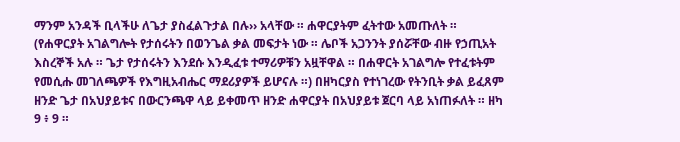ማንም አንዳች ቢላችሁ ለጌታ ያስፈልጉታል በሉ›› አላቸው ። ሐዋርያትም ፈትተው አመጡለት ። (የሐዋርያት አገልግሎት የታሰሩትን በወንጌል ቃል መፍታት ነው ። ሌቦች አጋንንት ያሰሯቸው ብዙ የኃጢአት እስረኞች አሉ ። ጌታ የታሰሩትን እንደሱ እንዲፈቱ ተማሪዎቹን አዟቸዋል ። በሐዋርት አገልግሎ የተፈቱትም የመሲሑ መገለጫዎች የእግዚአብሔር ማደሪያዎች ይሆናሉ ።) በዘካርያስ የተነገረው የትንቢት ቃል ይፈጸም ዘንድ ጌታ በአህያይቱና በውርንጫዋ ላይ ይቀመጥ ዘንድ ሐዋርያት በአህያይቱ ጀርባ ላይ አነጠፉለት ። ዘካ 9 ፥ 9 ።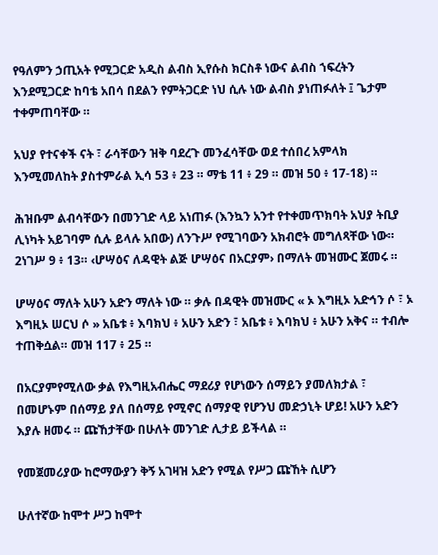የዓለምን ኃጢአት የሚጋርድ አዲስ ልብስ ኢየሱስ ክርስቶ ነውና ልብስ ኀፍረትን እንደሚጋርድ ከባቴ አበሳ በደልን የምትጋርድ ነህ ሲሉ ነው ልብስ ያነጠፉለት ፤ ጌታም ተቀምጠባቸው ።

አህያ የተናቀች ናት ፣ ራሳቸውን ዝቅ ባደረጉ መንፈሳቸው ወደ ተሰበረ አምላክ እንሚመለከት ያስተምራል ኢሳ 53 ፥ 23 ። ማቴ 11 ፥ 29 ። መዝ 50 ፥ 17-18) ።

ሕዝቡም ልብሳቸውን በመንገድ ላይ አነጠፉ (እንኳን አንተ የተቀመጥክባት አህያ ትቢያ ሊነካት አይገባም ሲሉ ይላሉ አበው) ለንጉሥ የሚገባውን አክብሮት መግለጻቸው ነው። 2ነገሥ 9 ፥ 13። ‹ሆሣዕና ለዳዊት ልጅ ሆሣዕና በአርያም› በማለት መዝሙር ጀመሩ ።

ሆሣዕና ማለት አሁን አድን ማለት ነው ። ቃሉ በዳዊት መዝሙር « ኦ እግዚኦ አድኅን ሶ ፣ ኦ እግዚኦ ሠርህ ሶ » አቤቱ ፥ እባክህ ፥ አሁን አድን ፣ አቤቱ ፥ እባክህ ፥ አሁን አቅና ። ተብሎ ተጠቅሷል። መዝ 117 ፥ 25 ።

በአርያምየሚለው ቃል የእግዚአብሔር ማደሪያ የሆነውን ሰማይን ያመለክታል ፣ በመሆኑም በሰማይ ያለ በሰማይ የሚኖር ሰማያዊ የሆንህ መድኃኒት ሆይ! አሁን አድን እያሉ ዘመሩ ። ጩኸታቸው በሁለት መንገድ ሊታይ ይችላል ።

የመጀመሪያው ከሮማውያን ቅኝ አገዛዝ አድን የሚል የሥጋ ጩኸት ሲሆን

ሁለተኛው ከሞተ ሥጋ ከሞተ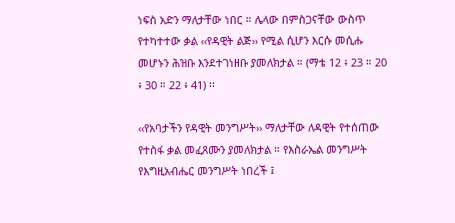ነፍስ አድን ማለታቸው ነበር ። ሌላው በምስጋናቸው ውስጥ የተካተተው ቃል ‹‹የዳዊት ልጅ›› የሚል ሲሆን እርሱ መሲሑ መሆኑን ሕዝቡ እንደተገነዘቡ ያመለክታል ። (ማቴ 12 ፥ 23 ። 20 ፥ 30 ። 22 ፥ 41) ፡፡

‹‹የአባታችን የዳዊት መንግሥት›› ማለታቸው ለዳዊት የተሰጠው የተስፋ ቃል መፈጸሙን ያመለክታል ። የእስራኤል መንግሥት የእግዚአብሔር መንግሥት ነበረች ፤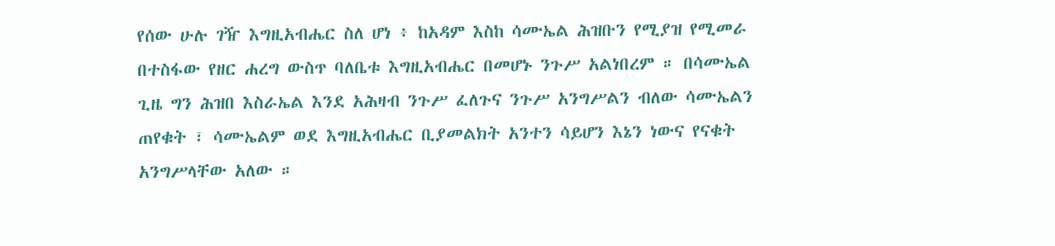የሰው ሁሉ ገዥ እግዚአብሔር ስለ ሆነ ፥ ከአዳም እስከ ሳሙኤል ሕዝቡን የሚያዝ የሚመራ በተስፋው የዘር ሐረግ ውስጥ ባለቤቱ እግዚአብሔር በመሆኑ ንጉሥ አልነበረም ። በሳሙኤል ጊዜ ግን ሕዝበ እስራኤል እንደ አሕዛብ ንጉሥ ፈለጉና ንጉሥ አንግሥልን ብለው ሳሙኤልን ጠየቁት ፣ ሳሙኤልም ወደ እግዚአብሔር ቢያመልክት አንተን ሳይሆን እኔን ነውና የናቁት አንግሥላቸው አለው ።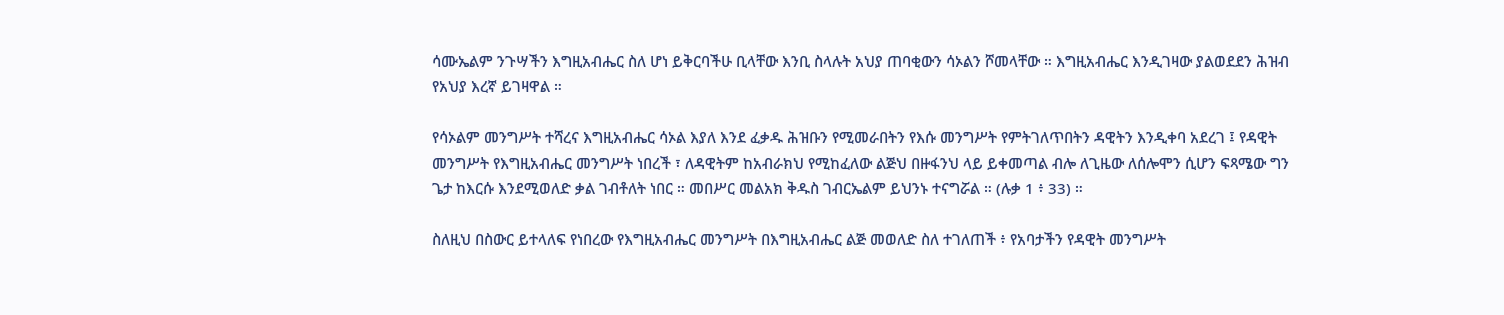ሳሙኤልም ንጉሣችን እግዚአብሔር ስለ ሆነ ይቅርባችሁ ቢላቸው እንቢ ስላሉት አህያ ጠባቂውን ሳኦልን ሾመላቸው ። እግዚአብሔር እንዲገዛው ያልወደደን ሕዝብ የአህያ እረኛ ይገዛዋል ።

የሳኦልም መንግሥት ተሻረና እግዚአብሔር ሳኦል እያለ እንደ ፈቃዱ ሕዝቡን የሚመራበትን የእሱ መንግሥት የምትገለጥበትን ዳዊትን እንዲቀባ አደረገ ፤ የዳዊት መንግሥት የእግዚአብሔር መንግሥት ነበረች ፣ ለዳዊትም ከአብራክህ የሚከፈለው ልጅህ በዙፋንህ ላይ ይቀመጣል ብሎ ለጊዜው ለሰሎሞን ሲሆን ፍጻሜው ግን ጌታ ከእርሱ እንደሚወለድ ቃል ገብቶለት ነበር ። መበሥር መልአክ ቅዱስ ገብርኤልም ይህንኑ ተናግሯል ። (ሉቃ 1 ፥ 33) ።

ስለዚህ በስውር ይተላለፍ የነበረው የእግዚአብሔር መንግሥት በእግዚአብሔር ልጅ መወለድ ስለ ተገለጠች ፥ የአባታችን የዳዊት መንግሥት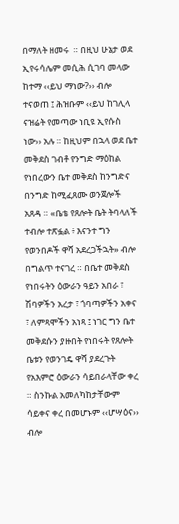በማለት ዘመሩ  ። በዚህ ሁኔታ ወደ ኢየሩሳሌም መሲሕ ሲገባ መላው ከተማ ‹‹ይህ ማነው?›› ብሎ ተናወጠ ፤ ሕዝቡም ‹‹ይህ ከገሊላ ናዝሬት የመጣው ነቢዩ ኢየሱስ ነው›› አሉ ። ከዚህም በኋላ ወደ ቤተ መቅደስ ገብቶ የንግድ ማዕከል የነበረውን ቤተ መቅደስ ከንግድና በንግድ ከሚፈጸሙ ወንጀሎች አጸዳ ። «ቤቴ የጸሎት ቤት ትባላለች ተብሎ ተጽፏል ፥ እናንተ ግን የወንበዶች ዋሻ አደረጋችኋት» ብሎ በግልጥ ተናገረ ። በቤተ መቅደስ የነበሩትን ዕውራን ዓይን አበራ ፣ ሽባዎችን አረታ ፣ ጎባጣዎችን አቀና ፣ ለምጻሞችን አነጻ ፤ ነገር ግን ቤተ መቅደሱን ያዙበት የነበሩት የጸሎት ቤቱን የወንገዴ ዋሻ ያደረጉት የአእምሮ ዕውራን ሳይበራላቸው ቀረ ። ስንኩል አመለካከታቸውም ሳይቀና ቀረ በመሆኑም ‹‹ሆሣዕና›› ብሎ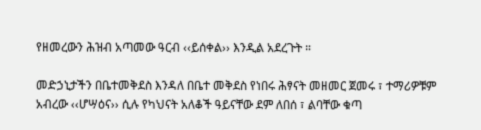የዘመረውን ሕዝብ አጣመው ዓርብ ‹‹ይሰቀል›› እንዲል አደረጉት ።

መድኃኒታችን በቤተመቅደስ እንዳለ በቤተ መቅደስ የነበሩ ሕፃናት መዘመር ጀመሩ ፣ ተማሪዎቹም አብረው ‹‹ሆሣዕና›› ሲሉ የካህናት አለቆች ዓይናቸው ደም ለበሰ ፣ ልባቸው ቁጣ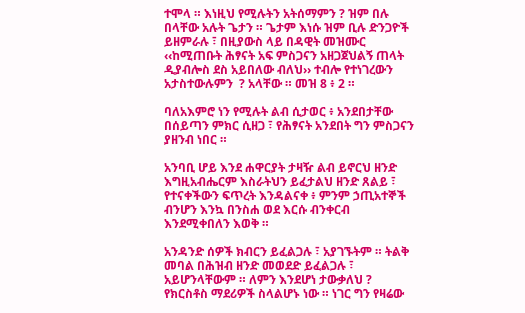ተሞላ ። እነዚህ የሚሉትን አትሰማምን ? ዝም በሉ በላቸው አሉት ጌታን ። ጌታም እነሱ ዝም ቢሉ ድንጋዮች ይዘምራሉ ፣ በዚያውስ ላይ በዳዊት መዝሙር ‹‹ከሚጠቡት ሕፃናት አፍ ምስጋናን አዘጋጀህልኝ ጠላት ዲያብሎስ ደስ አይበለው ብለህ›› ተብሎ የተነገረውን አታስተውሉምን  ? አላቸው ። መዝ 8 ፥ 2 ።

ባለአእምሮ ነን የሚሉት ልብ ሲታወር ፥ አንደበታቸው በሰይጣን ምክር ሲዘጋ ፣ የሕፃናት አንደበት ግን ምስጋናን ያዘንብ ነበር ።

አንባቢ ሆይ እንደ ሐዋርያት ታዛዥ ልብ ይኖርህ ዘንድ እግዚአብሔርም እስራትህን ይፈታልህ ዘንድ ጸልይ ፣ የተናቀችውን ፍጥረት እንዳልናቀ ፥ ምንም ኃጢአተኞች ብንሆን እንኳ በንስሐ ወደ እርሱ ብንቀርብ እንደሚቀበለን እወቅ ።

አንዳንድ ሰዎች ክብርን ይፈልጋሉ ፣ አያገኙትም ። ትልቅ መባል በሕዝብ ዘንድ መወደድ ይፈልጋሉ ፣ አይሆንላቸውም ። ለምን እንደሆነ ታውቃለህ ? የክርስቶስ ማደሪዎች ስላልሆኑ ነው ። ነገር ግን የዛሬው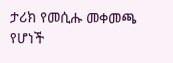ታሪክ የመሲሑ መቀመጫ የሆነች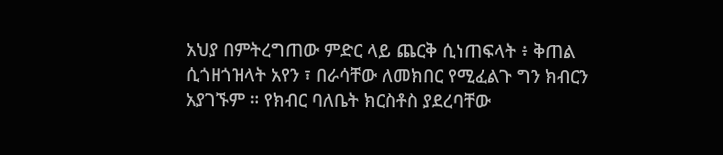አህያ በምትረግጠው ምድር ላይ ጨርቅ ሲነጠፍላት ፥ ቅጠል ሲጎዘጎዝላት አየን ፣ በራሳቸው ለመክበር የሚፈልጉ ግን ክብርን አያገኙም ። የክብር ባለቤት ክርስቶስ ያደረባቸው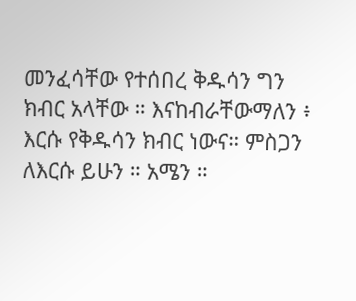መንፈሳቸው የተሰበረ ቅዱሳን ግን ክብር አላቸው ። እናከብራቸውማለን ፥ እርሱ የቅዱሳን ክብር ነውና። ምስጋን ለእርሱ ይሁን ። አሜን ።